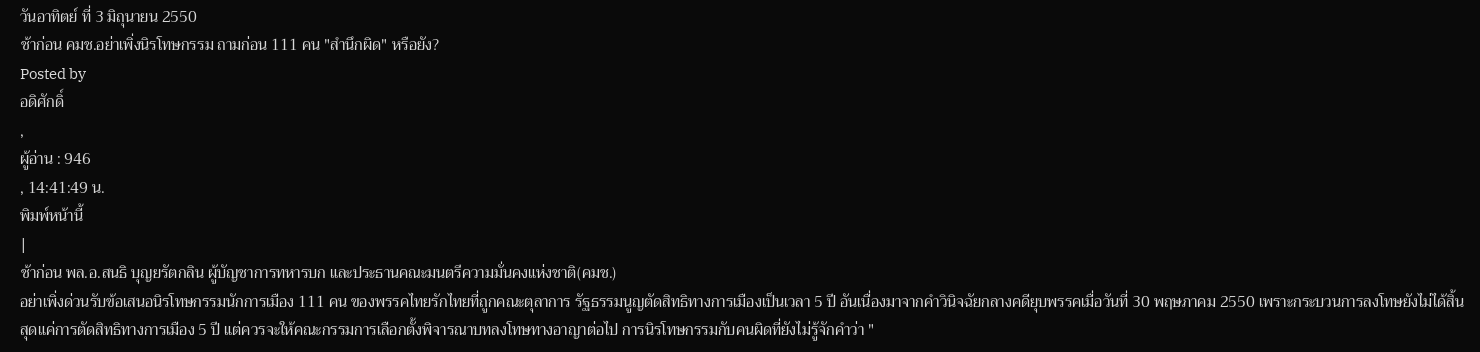วันอาทิตย์ ที่ 3 มิถุนายน 2550
ช้าก่อน คมช.อย่าเพิ่งนิรโทษกรรม ถามก่อน 111 คน "สำนึกผิด" หรือยัง?
Posted by
อดิศักดิ์
,
ผู้อ่าน : 946
, 14:41:49 น.
พิมพ์หน้านี้
|
ช้าก่อน พล.อ.สนธิ บุญยรัตกลิน ผู้บัญชาการทหารบก และประธานคณะมนตรีความมั่นคงแห่งชาติ(คมช.)
อย่าเพิ่งด่วนรับข้อเสนอนิรโทษกรรมนักการเมือง 111 คน ของพรรคไทยรักไทยที่ถูกคณะตุลาการ รัฐธรรมนูญตัดสิทธิทางการเมืองเป็นเวลา 5 ปี อันเนื่องมาจากคำวินิจฉัยกลางคดียุบพรรคเมื่อวันที่ 30 พฤษภาคม 2550 เพราะกระบวนการลงโทษยังไม่ได้สิ้นสุดแค่การตัดสิทธิทางการเมือง 5 ปี แต่ควรจะให้คณะกรรมการเลือกตั้งพิจารณาบทลงโทษทางอาญาต่อไป การนิรโทษกรรมกับคนผิดที่ยังไม่รู้จักคำว่า "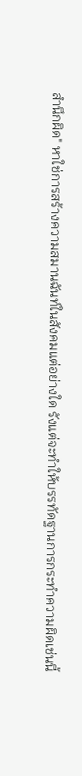สำนึกผิด" หาใช่การสร้างความสมานฉันท์ในสังคมแต่อย่างใด รังแต่จะทำให้บรรทัดฐานการกระทำความผิดเช่นนี้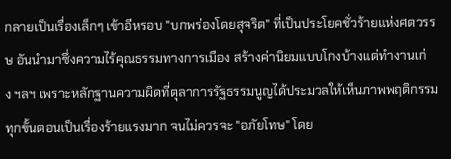กลายเป็นเรื่องเล็กๆ เข้าอีหรอบ "บกพร่องโดยสุจริต" ที่เป็นประโยคชั่วร้ายแห่งศตวรรษ อันนำมาซึ่งความไร้คุณธรรมทางการเมือง สร้างค่านิยมแบบโกงบ้างแต่ทำงานเก่ง ฯลฯ เพราะหลักฐานความผิดที่ตุลาการรัฐธรรมนูญได้ประมวลให้เห็นภาพพฤติกรรมทุกขั้นตอนเป็นเรื่องร้ายแรงมาก จนไม่ควรจะ "อภัยโทษ" โดย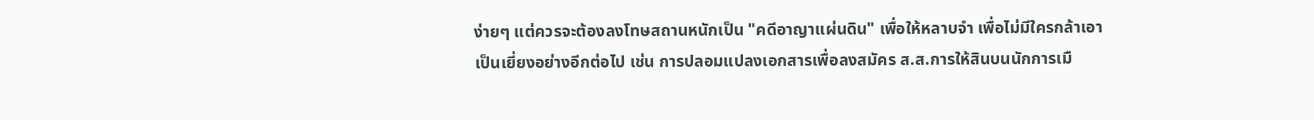ง่ายๆ แต่ควรจะต้องลงโทษสถานหนักเป็น "คดีอาญาแผ่นดิน" เพื่อให้หลาบจำ เพื่อไม่มีใครกล้าเอาเป็นเยี่ยงอย่างอีกต่อไป เช่น การปลอมแปลงเอกสารเพื่อลงสมัคร ส.ส.การให้สินบนนักการเมื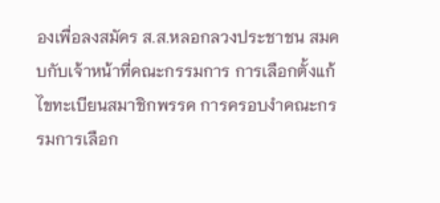องเพื่อลงสมัคร ส.ส.หลอกลวงประชาชน สมคบกับเจ้าหน้าที่คณะกรรมการ การเลือกตั้งแก้ไขทะเบียนสมาชิกพรรค การครอบงำคณะกรรมการเลือก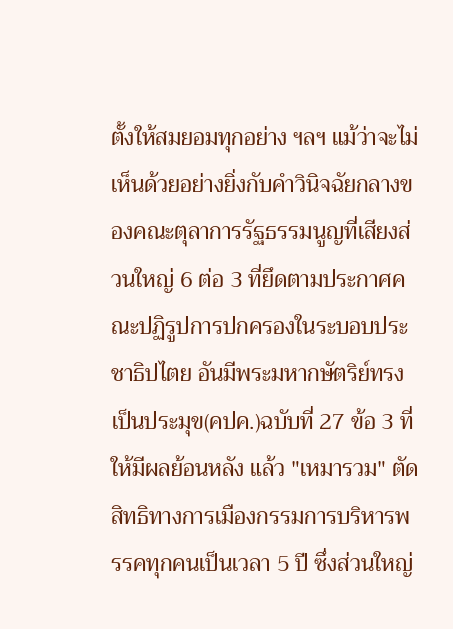ตั้งให้สมยอมทุกอย่าง ฯลฯ แม้ว่าจะไม่เห็นด้วยอย่างยิ่งกับคำวินิจฉัยกลางของคณะตุลาการรัฐธรรมนูญที่เสียงส่วนใหญ่ 6 ต่อ 3 ที่ยึดตามประกาศคณะปฏิรูปการปกครองในระบอบประชาธิปไตย อันมีพระมหากษัตริย์ทรงเป็นประมุข(คปค.)ฉบับที่ 27 ข้อ 3 ที่ให้มีผลย้อนหลัง แล้ว "เหมารวม" ตัดสิทธิทางการเมืองกรรมการบริหารพรรคทุกคนเป็นเวลา 5 ปี ซึ่งส่วนใหญ่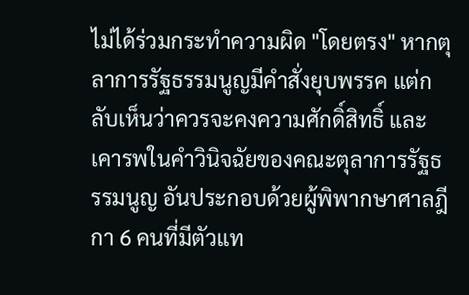ไม่ได้ร่วมกระทำความผิด "โดยตรง" หากตุลาการรัฐธรรมนูญมีคำสั่งยุบพรรค แต่กลับเห็นว่าควรจะคงความศักดิ์สิทธิ์ และเคารพในคำวินิจฉัยของคณะตุลาการรัฐธรรมนูญ อันประกอบด้วยผู้พิพากษาศาลฎีกา 6 คนที่มีตัวแท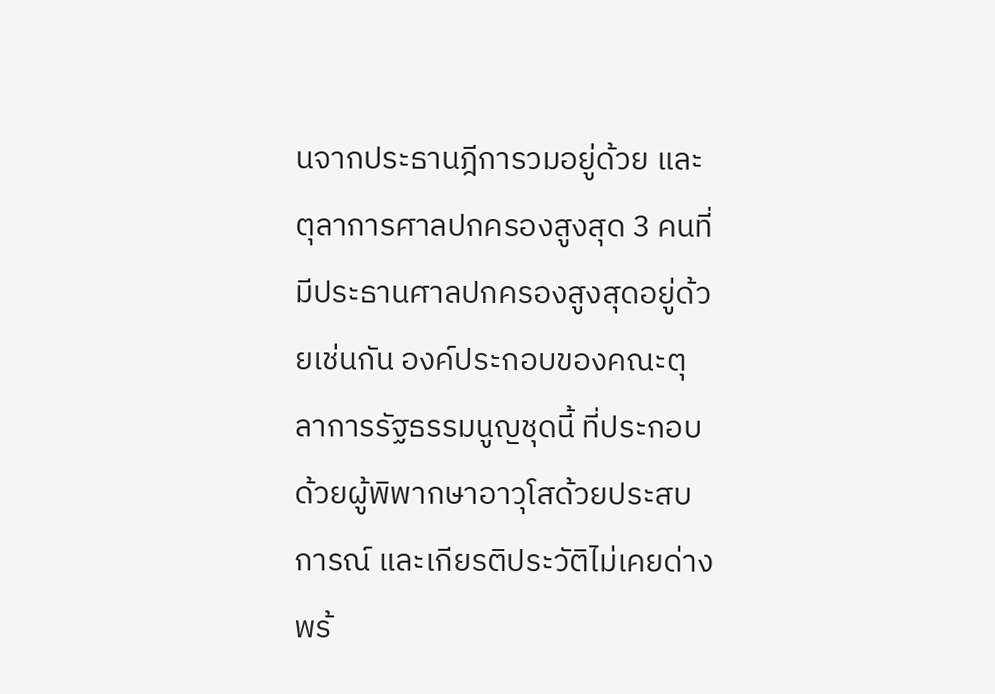นจากประธานฎีการวมอยู่ด้วย และตุลาการศาลปกครองสูงสุด 3 คนที่มีประธานศาลปกครองสูงสุดอยู่ด้วยเช่นกัน องค์ประกอบของคณะตุลาการรัฐธรรมนูญชุดนี้ ที่ประกอบด้วยผู้พิพากษาอาวุโสด้วยประสบการณ์ และเกียรติประวัติไม่เคยด่างพร้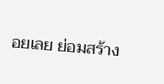อยเลย ย่อมสร้าง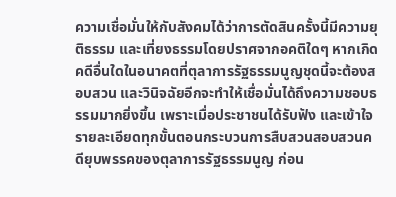ความเชื่อมั่นให้กับสังคมได้ว่าการตัดสินครั้งนี้มีความยุติธรรม และเที่ยงธรรมโดยปราศจากอคติใดๆ หากเกิดคดีอื่นใดในอนาคตที่ตุลาการรัฐธรรมนูญชุดนี้จะต้องสอบสวน และวินิจฉัยอีกจะทำให้เชื่อมั่นได้ถึงความชอบธรรมมากยิ่งขึ้น เพราะเมื่อประชาชนได้รับฟัง และเข้าใจรายละเอียดทุกขั้นตอนกระบวนการสืบสวนสอบสวนคดียุบพรรคของตุลาการรัฐธรรมนูญ ก่อน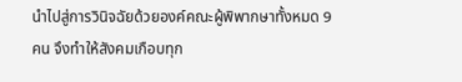นำไปสู่การวินิจฉัยด้วยองค์คณะผู้พิพากษาทั้งหมด 9 คน จึงทำให้สังคมเกือบทุก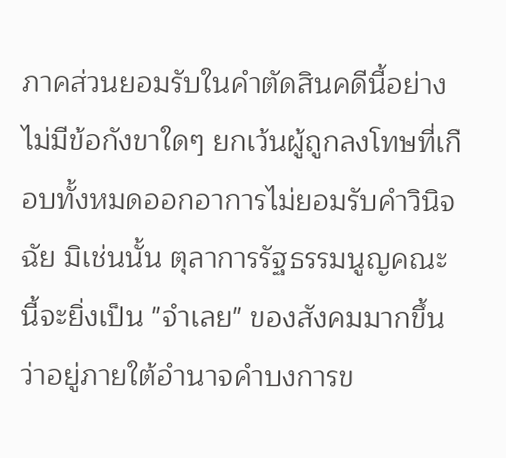ภาคส่วนยอมรับในคำตัดสินคดีนี้อย่างไม่มีข้อกังขาใดๆ ยกเว้นผู้ถูกลงโทษที่เกือบทั้งหมดออกอาการไม่ยอมรับคำวินิจฉัย มิเช่นนั้น ตุลาการรัฐธรรมนูญคณะนี้จะยิ่งเป็น "จำเลย" ของสังคมมากขึ้น ว่าอยู่ภายใต้อำนาจคำบงการข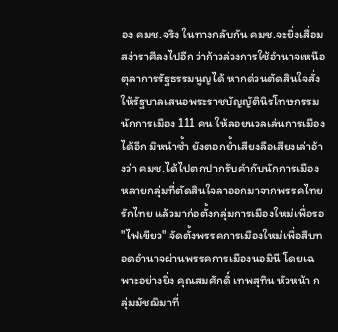อง คมช.จริง ในทางกลับกัน คมช.จะยิ่งเสื่อมสง่าราศีลงไปอีก ว่าก้าวล่วงการใช้อำนาจเหนือตุลาการรัฐธรรมนูญได้ หากด่วนตัดสินใจสั่งให้รัฐบาลเสนอพระราชบัญญัตินิรโทษกรรมนักการเมือง 111 คน ให้ลอยนวลเล่นการเมืองได้อีก มิหนำซ้ำ ยังตอกย้ำเสียงลือเสียงเล่าอ้างว่า คมช.ได้ไปตกปากรับคำกับนักการเมืองหลายกลุ่มที่ตัดสินใจลาออกมาจากพรรคไทยรักไทย แล้วมาก่อตั้งกลุ่มการเมืองใหม่เพื่อรอ "ไฟเขียว" จัดตั้งพรรคการเมืองใหม่เพื่อสืบทอดอำนาจผ่านพรรคการเมืองนอมินี โดยเฉพาะอย่างยิ่ง คุณสมศักดิ์ เทพสุทิน หัวหน้า กลุ่มมัชฌิมาที่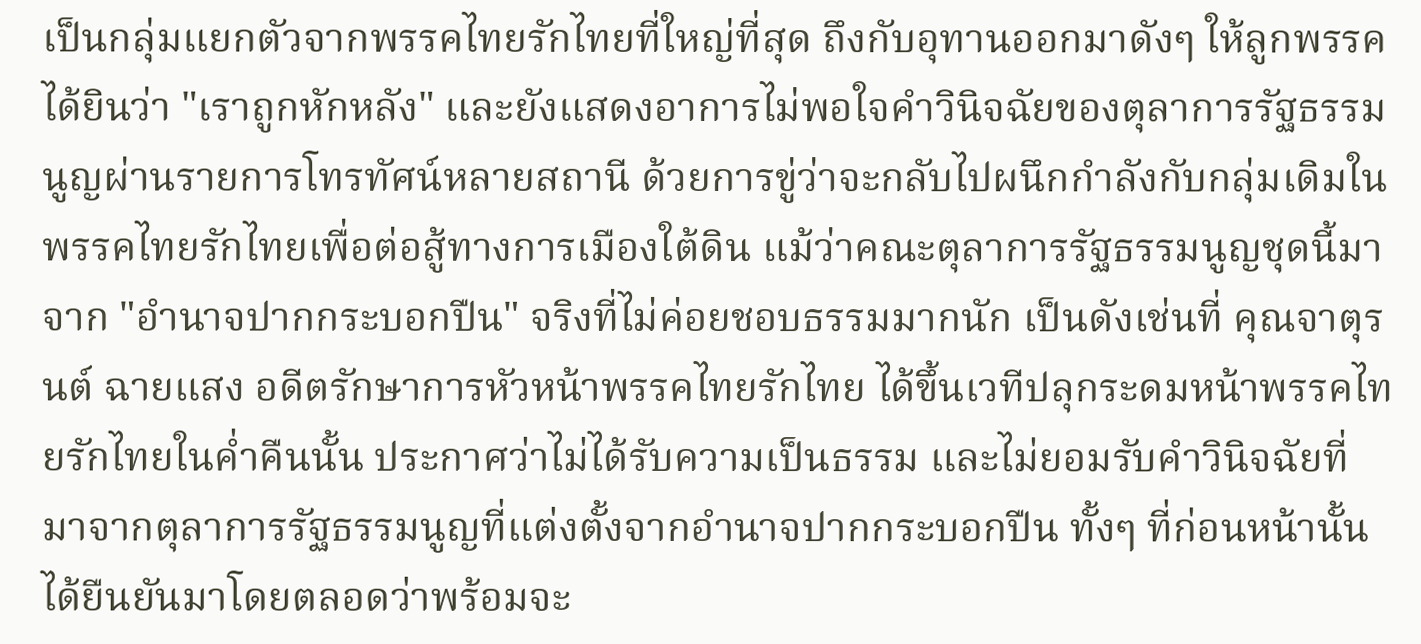เป็นกลุ่มแยกตัวจากพรรคไทยรักไทยที่ใหญ่ที่สุด ถึงกับอุทานออกมาดังๆ ให้ลูกพรรคได้ยินว่า "เราถูกหักหลัง" และยังแสดงอาการไม่พอใจคำวินิจฉัยของตุลาการรัฐธรรมนูญผ่านรายการโทรทัศน์หลายสถานี ด้วยการขู่ว่าจะกลับไปผนึกกำลังกับกลุ่มเดิมในพรรคไทยรักไทยเพื่อต่อสู้ทางการเมืองใต้ดิน แม้ว่าคณะตุลาการรัฐธรรมนูญชุดนี้มาจาก "อำนาจปากกระบอกปืน" จริงที่ไม่ค่อยชอบธรรมมากนัก เป็นดังเช่นที่ คุณจาตุรนต์ ฉายแสง อดีตรักษาการหัวหน้าพรรคไทยรักไทย ได้ขึ้นเวทีปลุกระดมหน้าพรรคไทยรักไทยในค่ำคืนนั้น ประกาศว่าไม่ได้รับความเป็นธรรม และไม่ยอมรับคำวินิจฉัยที่มาจากตุลาการรัฐธรรมนูญที่แต่งตั้งจากอำนาจปากกระบอกปืน ทั้งๆ ที่ก่อนหน้านั้นได้ยืนยันมาโดยตลอดว่าพร้อมจะ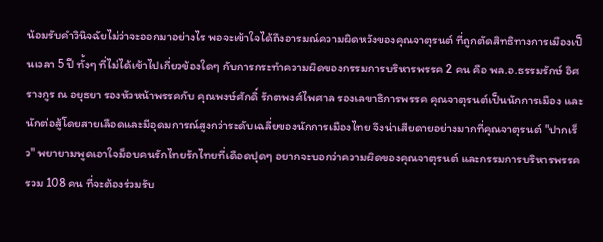น้อมรับคำวินิจฉัยไม่ว่าจะออกมาอย่างไร พอจะเข้าใจได้ถึงอารมณ์ความผิดหวังของคุณจาตุรนต์ ที่ถูกตัดสิทธิทางการเมืองเป็นเวลา 5 ปี ทั้งๆ ที่ไม่ได้เข้าไปเกี่ยวข้องใดๆ กับการกระทำความผิดของกรรมการบริหารพรรค 2 คน คือ พล.อ.ธรรมรักษ์ อิศรางกูร ณ อยุธยา รองหัวหน้าพรรคกับ คุณพงษ์ศักดิ์ รักตพงศ์ไพศาล รองเลขาธิการพรรค คุณจาตุรนต์เป็นนักการเมือง และนักต่อสู้โดยสายเลือดและมีอุดมการณ์สูงกว่าระดับเฉลี่ยของนักการเมืองไทย จึงน่าเสียดายอย่างมากที่คุณจาตุรนต์ "ปากเร็ว" พยายามพูดเอาใจม็อบคนรักไทยรักไทยที่เดือดปุดๆ อยากจะบอกว่าความผิดของคุณจาตุรนต์ และกรรมการบริหารพรรครวม 108 คน ที่จะต้องร่วมรับ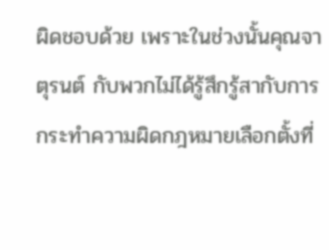ผิดชอบด้วย เพราะในช่วงนั้นคุณจาตุรนต์ กับพวกไม่ได้รู้สึกรู้สากับการกระทำความผิดกฎหมายเลือกตั้งที่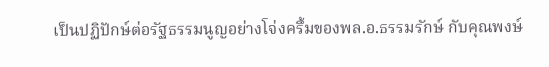เป็นปฏิปักษ์ต่อรัฐธรรมนูญอย่างโจ่งครึ้มของพล.อ.ธรรมรักษ์ กับคุณพงษ์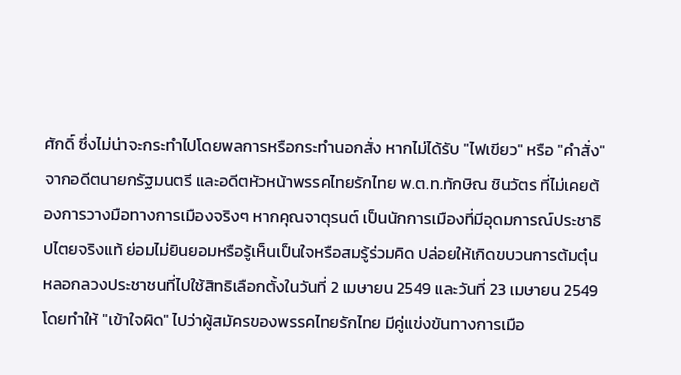ศักดิ์ ซึ่งไม่น่าจะกระทำไปโดยพลการหรือกระทำนอกสั่ง หากไม่ได้รับ "ไฟเขียว" หรือ "คำสั่ง" จากอดีตนายกรัฐมนตรี และอดีตหัวหน้าพรรคไทยรักไทย พ.ต.ท.ทักษิณ ชินวัตร ที่ไม่เคยต้องการวางมือทางการเมืองจริงๆ หากคุณจาตุรนต์ เป็นนักการเมืองที่มีอุดมการณ์ประชาธิปไตยจริงแท้ ย่อมไม่ยินยอมหรือรู้เห็นเป็นใจหรือสมรู้ร่วมคิด ปล่อยให้เกิดขบวนการต้มตุ๋นหลอกลวงประชาชนที่ไปใช้สิทธิเลือกตั้งในวันที่ 2 เมษายน 2549 และวันที่ 23 เมษายน 2549 โดยทำให้ "เข้าใจผิด" ไปว่าผู้สมัครของพรรคไทยรักไทย มีคู่แข่งขันทางการเมือ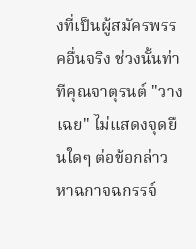งที่เป็นผู้สมัครพรรคอื่นจริง ช่วงนั้นท่าทีคุณจาตุรนต์ "วางเฉย" ไม่แสดงจุดยืนใดๆ ต่อข้อกล่าวหาฉกาจฉกรรจ์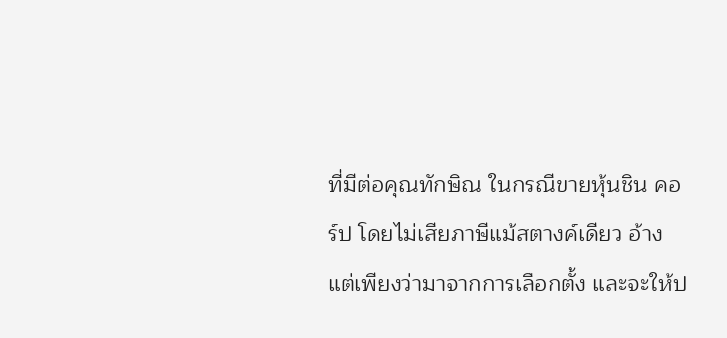ที่มีต่อคุณทักษิณ ในกรณีขายหุ้นชิน คอร์ป โดยไม่เสียภาษีแม้สตางค์เดียว อ้างแต่เพียงว่ามาจากการเลือกตั้ง และจะให้ป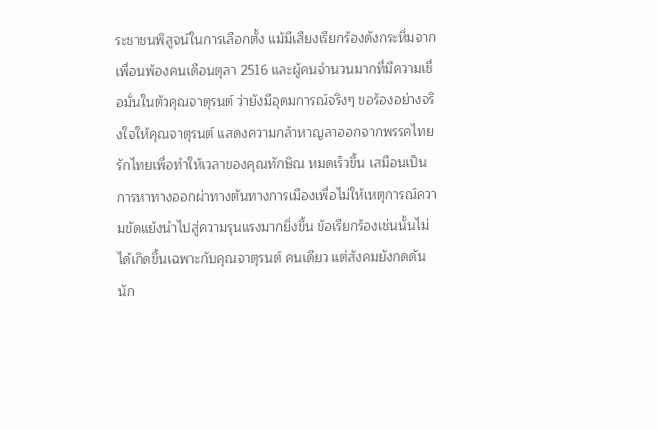ระชาชนพิสูจน์ในการเลือกตั้ง แม้มีเสียงเรียกร้องดังกระหึ่มจากเพื่อนพ้องคนเดือนตุลา 2516 และผู้คนจำนวนมากที่มีความเชื่อมั่นในตัวคุณจาตุรนต์ ว่ายังมีอุดมการณ์จริงๆ ขอร้องอย่างจริงใจให้คุณจาตุรนต์ แสดงความกล้าหาญลาออกจากพรรคไทยรักไทยเพื่อทำให้เวลาของคุณทักษิณ หมดเร็วขึ้น เสมือนเป็นการหาทางออกผ่าทางตันทางการเมืองเพื่อไม่ให้เหตุการณ์ความขัดแย้งนำไปสู่ความรุนแรงมากยิ่งขึ้น ข้อเรียกร้องเช่นนั้นไม่ได้เกิดขึ้นเฉพาะกับคุณจาตุรนต์ คนเดียว แต่สังคมยังกดดันนัก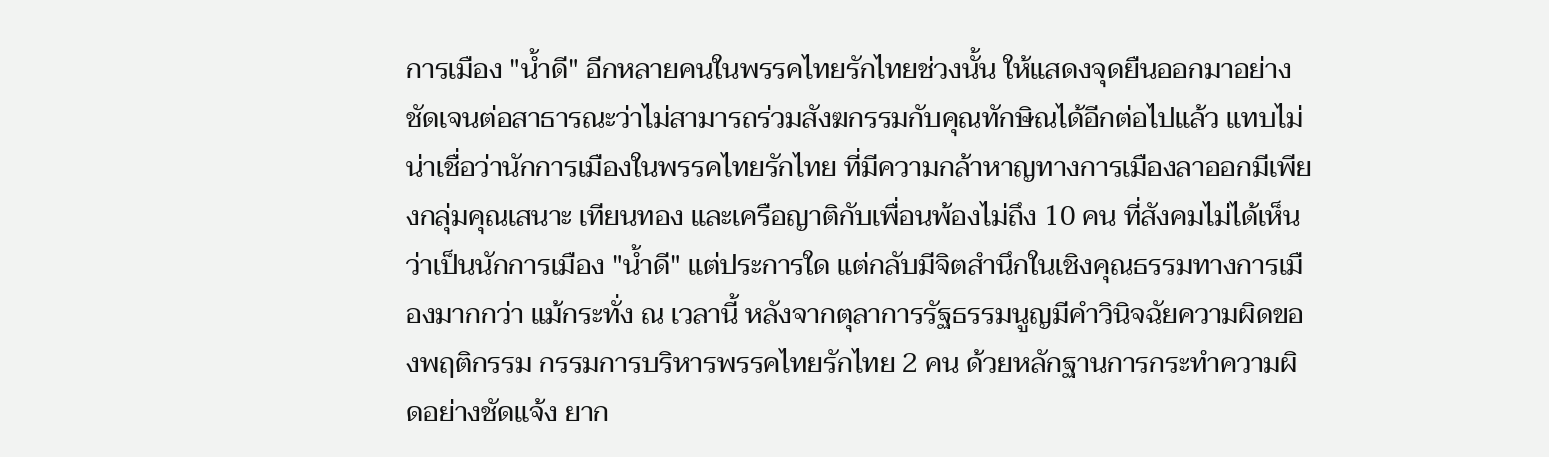การเมือง "น้ำดี" อีกหลายคนในพรรคไทยรักไทยช่วงนั้น ให้แสดงจุดยืนออกมาอย่างชัดเจนต่อสาธารณะว่าไม่สามารถร่วมสังฆกรรมกับคุณทักษิณได้อีกต่อไปแล้ว แทบไม่น่าเชื่อว่านักการเมืองในพรรคไทยรักไทย ที่มีความกล้าหาญทางการเมืองลาออกมีเพียงกลุ่มคุณเสนาะ เทียนทอง และเครือญาติกับเพื่อนพ้องไม่ถึง 10 คน ที่สังคมไม่ได้เห็นว่าเป็นนักการเมือง "น้ำดี" แต่ประการใด แต่กลับมีจิตสำนึกในเชิงคุณธรรมทางการเมืองมากกว่า แม้กระทั่ง ณ เวลานี้ หลังจากตุลาการรัฐธรรมนูญมีคำวินิจฉัยความผิดของพฤติกรรม กรรมการบริหารพรรคไทยรักไทย 2 คน ด้วยหลักฐานการกระทำความผิดอย่างชัดแจ้ง ยาก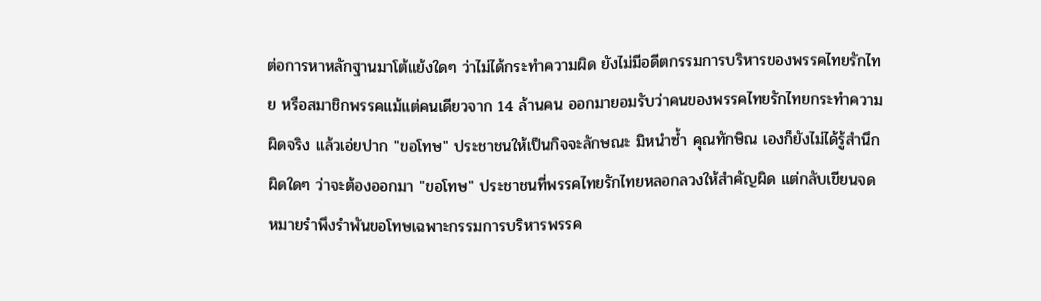ต่อการหาหลักฐานมาโต้แย้งใดๆ ว่าไม่ได้กระทำความผิด ยังไม่มีอดีตกรรมการบริหารของพรรคไทยรักไทย หรือสมาชิกพรรคแม้แต่คนเดียวจาก 14 ล้านคน ออกมายอมรับว่าคนของพรรคไทยรักไทยกระทำความผิดจริง แล้วเอ่ยปาก "ขอโทษ" ประชาชนให้เป็นกิจจะลักษณะ มิหนำซ้ำ คุณทักษิณ เองก็ยังไม่ได้รู้สำนึกผิดใดๆ ว่าจะต้องออกมา "ขอโทษ" ประชาชนที่พรรคไทยรักไทยหลอกลวงให้สำคัญผิด แต่กลับเขียนจดหมายรำพึงรำพันขอโทษเฉพาะกรรมการบริหารพรรค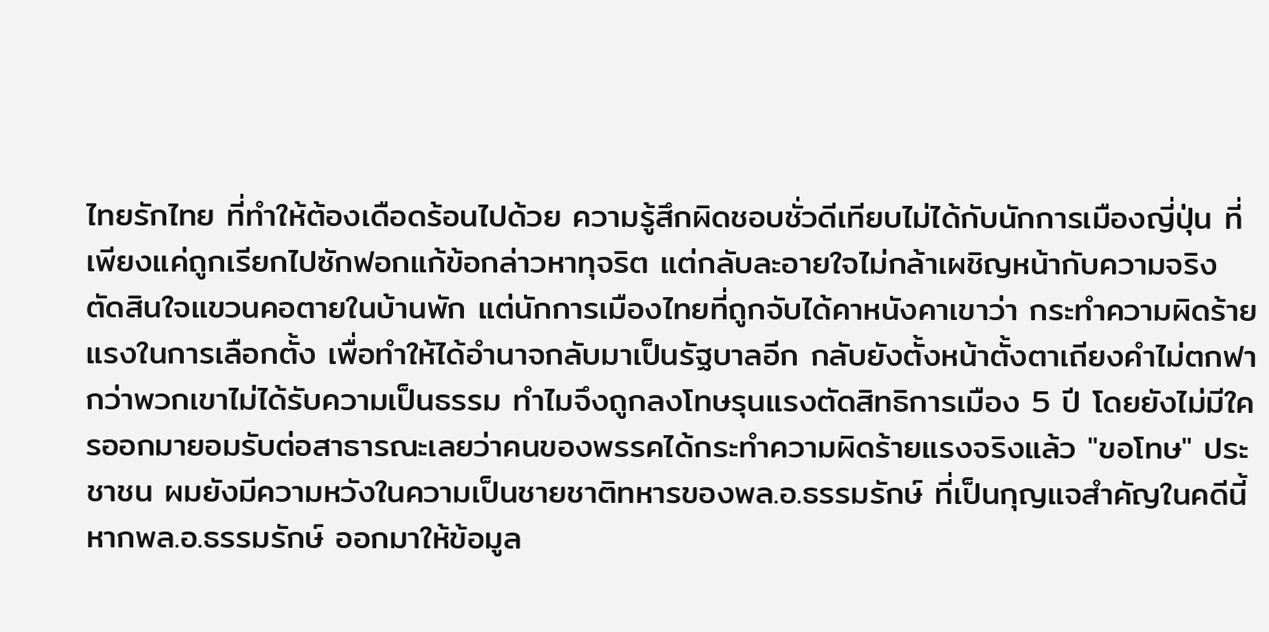ไทยรักไทย ที่ทำให้ต้องเดือดร้อนไปด้วย ความรู้สึกผิดชอบชั่วดีเทียบไม่ได้กับนักการเมืองญี่ปุ่น ที่เพียงแค่ถูกเรียกไปซักฟอกแก้ข้อกล่าวหาทุจริต แต่กลับละอายใจไม่กล้าเผชิญหน้ากับความจริง ตัดสินใจแขวนคอตายในบ้านพัก แต่นักการเมืองไทยที่ถูกจับได้คาหนังคาเขาว่า กระทำความผิดร้ายแรงในการเลือกตั้ง เพื่อทำให้ได้อำนาจกลับมาเป็นรัฐบาลอีก กลับยังตั้งหน้าตั้งตาเถียงคำไม่ตกฟากว่าพวกเขาไม่ได้รับความเป็นธรรม ทำไมจึงถูกลงโทษรุนแรงตัดสิทธิการเมือง 5 ปี โดยยังไม่มีใครออกมายอมรับต่อสาธารณะเลยว่าคนของพรรคได้กระทำความผิดร้ายแรงจริงแล้ว "ขอโทษ" ประชาชน ผมยังมีความหวังในความเป็นชายชาติทหารของพล.อ.ธรรมรักษ์ ที่เป็นกุญแจสำคัญในคดีนี้ หากพล.อ.ธรรมรักษ์ ออกมาให้ข้อมูล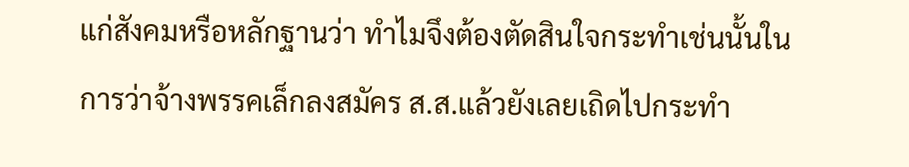แก่สังคมหรือหลักฐานว่า ทำไมจึงต้องตัดสินใจกระทำเช่นนั้นในการว่าจ้างพรรคเล็กลงสมัคร ส.ส.แล้วยังเลยเถิดไปกระทำ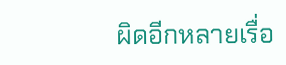ผิดอีกหลายเรื่อ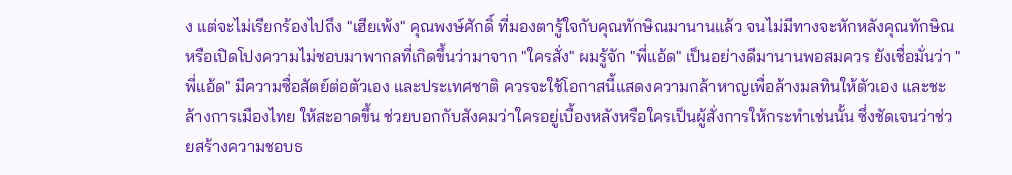ง แต่จะไม่เรียกร้องไปถึง "เฮียเพ้ง" คุณพงษ์ศักดิ์ ที่มองตารู้ใจกับคุณทักษิณมานานแล้ว จนไม่มีทางจะหักหลังคุณทักษิณหรือเปิดโปงความไม่ชอบมาพากลที่เกิดขึ้นว่ามาจาก "ใครสั่ง" ผมรู้จัก "พี่แอ้ด" เป็นอย่างดีมานานพอสมควร ยังเชื่อมั่นว่า "พี่แอ้ด" มีความซื่อสัตย์ต่อตัวเอง และประเทศชาติ ควรจะใช้โอกาสนี้แสดงความกล้าหาญเพื่อล้างมลทินให้ตัวเอง และชะล้างการเมืองไทย ให้สะอาดขึ้น ช่วยบอกกับสังคมว่าใครอยู่เบื้องหลังหรือใครเป็นผู้สั่งการให้กระทำเช่นนั้น ซึ่งชัดเจนว่าช่วยสร้างความชอบธ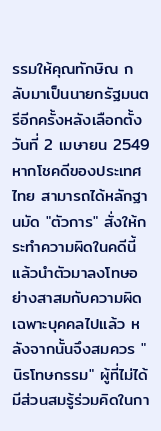รรมให้คุณทักษิณ กลับมาเป็นนายกรัฐมนตรีอีกครั้งหลังเลือกตั้งวันที่ 2 เมษายน 2549 หากโชคดีของประเทศไทย สามารถได้หลักฐานมัด "ตัวการ" สั่งให้กระทำความผิดในคดีนี้ แล้วนำตัวมาลงโทษอย่างสาสมกับความผิดเฉพาะบุคคลไปแล้ว หลังจากนั้นจึงสมควร "นิรโทษกรรม" ผู้ที่ไม่ได้มีส่วนสมรู้ร่วมคิดในกา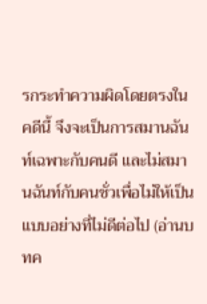รกระทำความผิดโดยตรงในคดีนี้ จึงจะเป็นการสมานฉันท์เฉพาะกับคนดี และไม่สมานฉันท์กับคนชั่วเพื่อไม่ให้เป็นแบบอย่างที่ไม่ดีต่อไป (อ่านบทค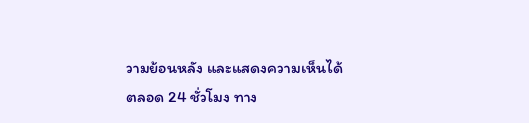วามย้อนหลัง และแสดงความเห็นได้ตลอด 24 ชั่วโมง ทาง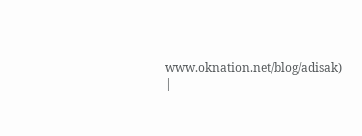www.oknation.net/blog/adisak)
|